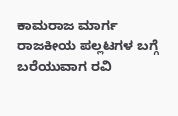ಕಾಮರಾಜ ಮಾರ್ಗ
ರಾಜಕೀಯ ಪಲ್ಲಟಗಳ ಬಗ್ಗೆ ಬರೆಯುವಾಗ ರವಿ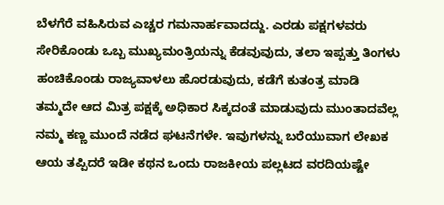ಬೆಳಗೆರೆ ವಹಿಸಿರುವ ಎಚ್ಚರ ಗಮನಾರ್ಹವಾದದ್ದು. ಎರಡು ಪಕ್ಷಗಳವರು ಸೇರಿಕೊಂಡು ಒಬ್ಬ ಮುಖ್ಯಮಂತ್ರಿಯನ್ನು ಕೆಡವುವುದು, ತಲಾ ಇಪ್ಪತ್ತು ತಿಂಗಳು ಹಂಚಿಕೊಂಡು ರಾಜ್ಯವಾಳಲು ಹೊರಡುವುದು, ಕಡೆಗೆ ಕುತಂತ್ರ ಮಾಡಿ ತಮ್ಮದೇ ಆದ ಮಿತ್ರ ಪಕ್ಷಕ್ಕೆ ಅಧಿಕಾರ ಸಿಕ್ಕದಂತೆ ಮಾಡುವುದು ಮುಂತಾದವೆಲ್ಲ ನಮ್ಮ ಕಣ್ಣ ಮುಂದೆ ನಡೆದ ಘಟನೆಗಳೇ. ಇವುಗಳನ್ನು ಬರೆಯುವಾಗ ಲೇಖಕ ಆಯ ತಪ್ಪಿದರೆ ಇಡೀ ಕಥನ ಒಂದು ರಾಜಕೀಯ ಪಲ್ಲಟದ ವರದಿಯಷ್ಟೇ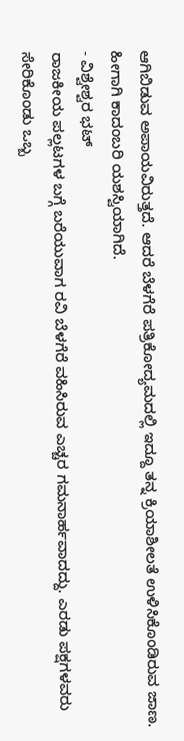ಆಗಿಬಿಡುವ ಅಪಾಯವಿರುತ್ತದೆ. ಆದರೆ ಬೆಳಗೆರೆ ಪತ್ರಿಕೋದ್ಯಮದಲ್ಲಿ ಇದ್ದೂ ತನ್ನ ಕ್ರಿಯಾಶೀಲತೆ ಉಳಿಸಿಕೊಂಡಿರುವ ಜಾಣ. ಹೀಗಾಗಿ ಕಾದಂಬರಿ ಯಶಸ್ವಿಯಾಗಿದೆ.
- ವಿಶ್ವೇಶ್ವರ ಭಟ್
ರಾಜಕೀಯ ಪಲ್ಲಟಗಳ ಬಗ್ಗೆ ಬರೆಯುವಾಗ ರವಿ ಬೆಳಗೆರೆ ವಹಿಸಿರುವ ಎಚ್ಚರ ಗಮನಾರ್ಹವಾದದ್ದು. ಎರಡು ಪಕ್ಷಗಳವರು ಸೇರಿಕೊಂಡು ಒಬ್ಬ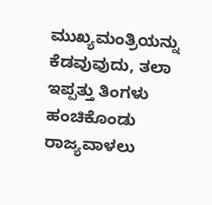ಮುಖ್ಯಮಂತ್ರಿಯನ್ನು ಕೆಡವುವುದು, ತಲಾ ಇಪ್ಪತ್ತು ತಿಂಗಳು ಹಂಚಿಕೊಂಡು ರಾಜ್ಯವಾಳಲು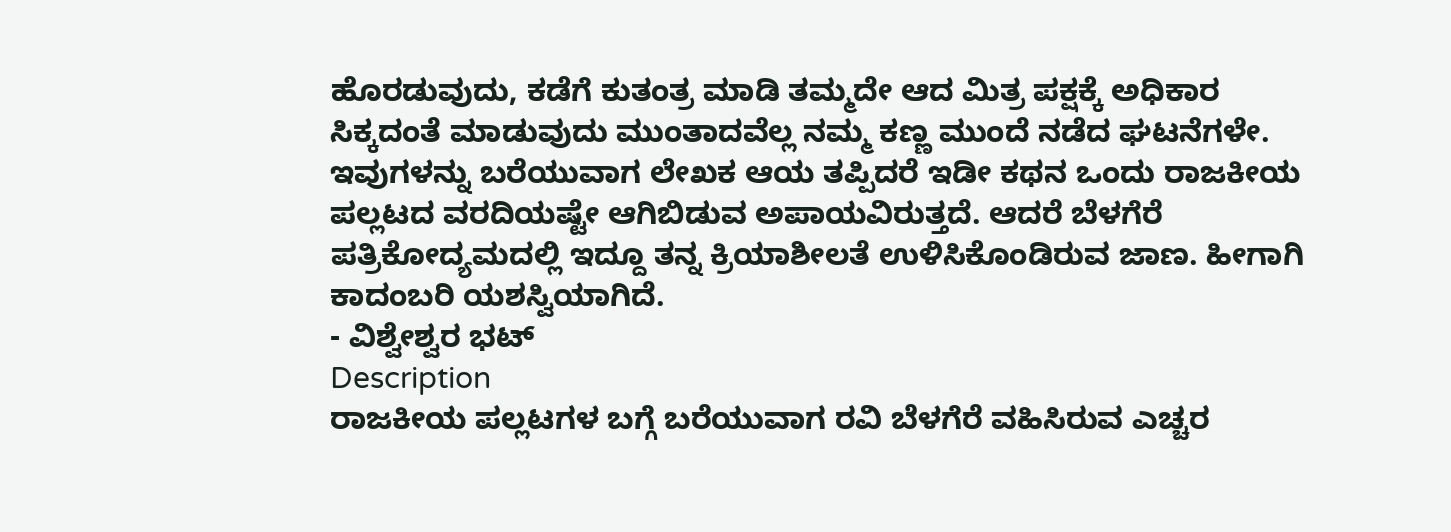ಹೊರಡುವುದು, ಕಡೆಗೆ ಕುತಂತ್ರ ಮಾಡಿ ತಮ್ಮದೇ ಆದ ಮಿತ್ರ ಪಕ್ಷಕ್ಕೆ ಅಧಿಕಾರ ಸಿಕ್ಕದಂತೆ ಮಾಡುವುದು ಮುಂತಾದವೆಲ್ಲ ನಮ್ಮ ಕಣ್ಣ ಮುಂದೆ ನಡೆದ ಘಟನೆಗಳೇ. ಇವುಗಳನ್ನು ಬರೆಯುವಾಗ ಲೇಖಕ ಆಯ ತಪ್ಪಿದರೆ ಇಡೀ ಕಥನ ಒಂದು ರಾಜಕೀಯ ಪಲ್ಲಟದ ವರದಿಯಷ್ಟೇ ಆಗಿಬಿಡುವ ಅಪಾಯವಿರುತ್ತದೆ. ಆದರೆ ಬೆಳಗೆರೆ ಪತ್ರಿಕೋದ್ಯಮದಲ್ಲಿ ಇದ್ದೂ ತನ್ನ ಕ್ರಿಯಾಶೀಲತೆ ಉಳಿಸಿಕೊಂಡಿರುವ ಜಾಣ. ಹೀಗಾಗಿ ಕಾದಂಬರಿ ಯಶಸ್ವಿಯಾಗಿದೆ.
- ವಿಶ್ವೇಶ್ವರ ಭಟ್
Description
ರಾಜಕೀಯ ಪಲ್ಲಟಗಳ ಬಗ್ಗೆ ಬರೆಯುವಾಗ ರವಿ ಬೆಳಗೆರೆ ವಹಿಸಿರುವ ಎಚ್ಚರ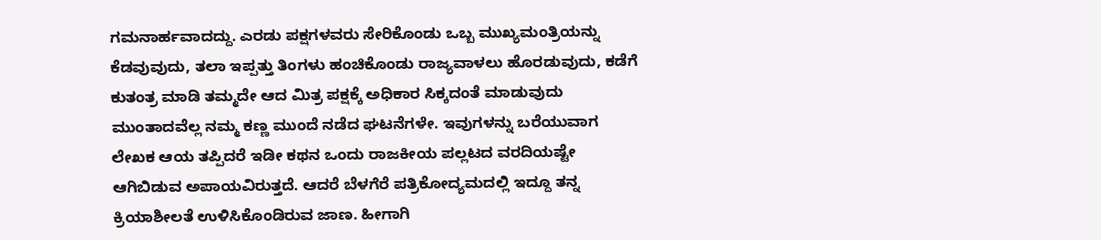ಗಮನಾರ್ಹವಾದದ್ದು. ಎರಡು ಪಕ್ಷಗಳವರು ಸೇರಿಕೊಂಡು ಒಬ್ಬ ಮುಖ್ಯಮಂತ್ರಿಯನ್ನು ಕೆಡವುವುದು, ತಲಾ ಇಪ್ಪತ್ತು ತಿಂಗಳು ಹಂಚಿಕೊಂಡು ರಾಜ್ಯವಾಳಲು ಹೊರಡುವುದು, ಕಡೆಗೆ ಕುತಂತ್ರ ಮಾಡಿ ತಮ್ಮದೇ ಆದ ಮಿತ್ರ ಪಕ್ಷಕ್ಕೆ ಅಧಿಕಾರ ಸಿಕ್ಕದಂತೆ ಮಾಡುವುದು ಮುಂತಾದವೆಲ್ಲ ನಮ್ಮ ಕಣ್ಣ ಮುಂದೆ ನಡೆದ ಘಟನೆಗಳೇ. ಇವುಗಳನ್ನು ಬರೆಯುವಾಗ ಲೇಖಕ ಆಯ ತಪ್ಪಿದರೆ ಇಡೀ ಕಥನ ಒಂದು ರಾಜಕೀಯ ಪಲ್ಲಟದ ವರದಿಯಷ್ಟೇ ಆಗಿಬಿಡುವ ಅಪಾಯವಿರುತ್ತದೆ. ಆದರೆ ಬೆಳಗೆರೆ ಪತ್ರಿಕೋದ್ಯಮದಲ್ಲಿ ಇದ್ದೂ ತನ್ನ ಕ್ರಿಯಾಶೀಲತೆ ಉಳಿಸಿಕೊಂಡಿರುವ ಜಾಣ. ಹೀಗಾಗಿ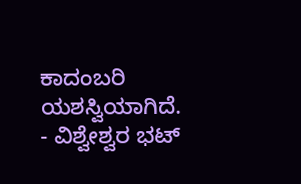ಕಾದಂಬರಿ ಯಶಸ್ವಿಯಾಗಿದೆ.
- ವಿಶ್ವೇಶ್ವರ ಭಟ್